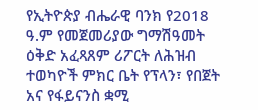የኢትዮጵያ ብሔራዊ ባንክ የ2018 ዓ.ም የመጀመሪያው ግማሽዓመት ዕቅድ አፈጻጸም ሪፖርት ለሕዝብ ተወካዮች ምክር ቤት የፕላን፣ የበጀት አና የፋይናንስ ቋሚ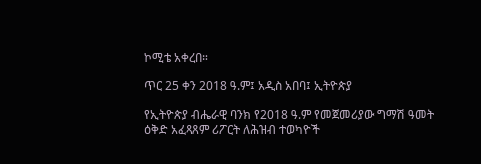ኮሚቴ አቀረበ።

ጥር 25 ቀን 2018 ዓ.ም፤ አዲስ አበባ፤ ኢትዮጵያ

የኢትዮጵያ ብሔራዊ ባንክ የ2018 ዓ.ም የመጀመሪያው ግማሽ ዓመት ዕቅድ አፈጻጸም ሪፖርት ለሕዝብ ተወካዮች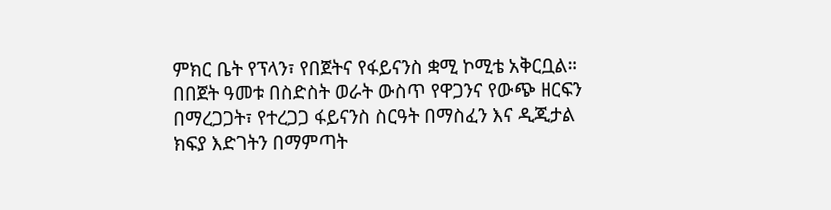ምክር ቤት የፕላን፣ የበጀትና የፋይናንስ ቋሚ ኮሚቴ አቅርቧል። በበጀት ዓመቱ በስድስት ወራት ውስጥ የዋጋንና የውጭ ዘርፍን በማረጋጋት፣ የተረጋጋ ፋይናንስ ስርዓት በማስፈን እና ዲጂታል ክፍያ እድገትን በማምጣት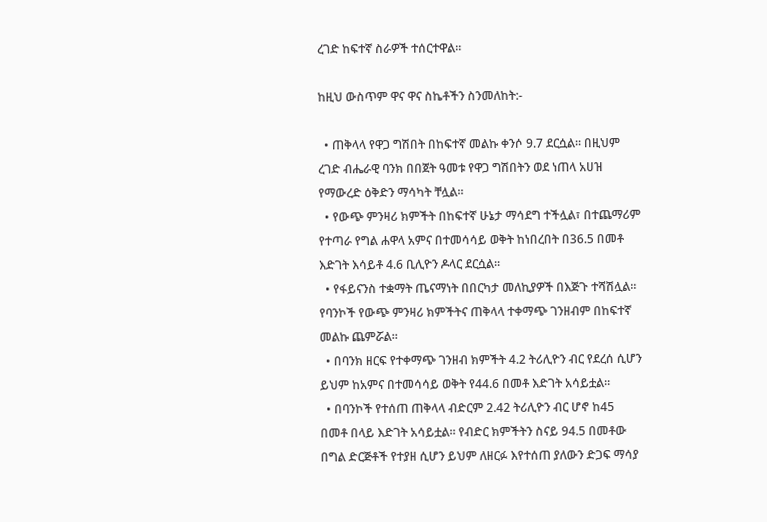ረገድ ከፍተኛ ስራዎች ተሰርተዋል።

ከዚህ ውስጥም ዋና ዋና ስኬቶችን ስንመለከት:-

  • ጠቅላላ የዋጋ ግሽበት በከፍተኛ መልኩ ቀንሶ 9.7 ደርሷል። በዚህም ረገድ ብሔራዊ ባንክ በበጀት ዓመቱ የዋጋ ግሽበትን ወደ ነጠላ አሀዝ የማውረድ ዕቅድን ማሳካት ቸሏል፡፡
  • የውጭ ምንዛሪ ክምችት በከፍተኛ ሁኔታ ማሳደግ ተችሏል፣ በተጨማሪም የተጣራ የግል ሐዋላ አምና በተመሳሳይ ወቅት ከነበረበት በ36.5 በመቶ እድገት እሳይቶ 4.6 ቢሊዮን ዶላር ደርሷል፡፡
  • የፋይናንስ ተቋማት ጤናማነት በበርካታ መለኪያዎች በእጅጉ ተሻሽሏል፡፡ የባንኮች የውጭ ምንዛሪ ክምችትና ጠቅላላ ተቀማጭ ገንዘብም በከፍተኛ መልኩ ጨምሯል።
  • በባንክ ዘርፍ የተቀማጭ ገንዘብ ክምችት 4.2 ትሪሊዮን ብር የደረሰ ሲሆን ይህም ከአምና በተመሳሳይ ወቅት የ44.6 በመቶ እድገት አሳይቷል።
  • በባንኮች የተሰጠ ጠቅላላ ብድርም 2.42 ትሪሊዮን ብር ሆኖ ከ45 በመቶ በላይ እድገት አሳይቷል። የብድር ክምችትን ስናይ 94.5 በመቶው በግል ድርጅቶች የተያዘ ሲሆን ይህም ለዘርፉ እየተሰጠ ያለውን ድጋፍ ማሳያ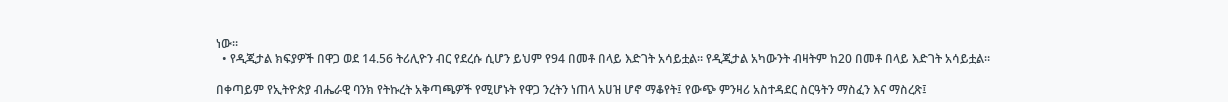ነው።
  • የዲጂታል ክፍያዎች በዋጋ ወደ 14.56 ትሪሊዮን ብር የደረሱ ሲሆን ይህም የ94 በመቶ በላይ እድገት አሳይቷል። የዲጂታል አካውንት ብዛትም ከ20 በመቶ በላይ እድገት አሳይቷል።

በቀጣይም የኢትዮጵያ ብሔራዊ ባንክ የትኩረት አቅጣጫዎች የሚሆኑት የዋጋ ንረትን ነጠላ አሀዝ ሆኖ ማቆየት፤ የውጭ ምንዛሪ አስተዳደር ስርዓትን ማስፈን እና ማስረጽ፤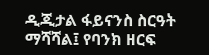ዲጂታል ፋይናንስ ስርዓት ማሻሻል፤ የባንክ ዘርፍ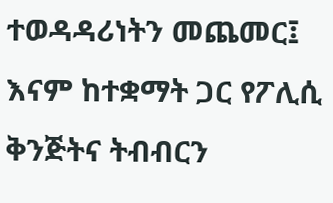ተወዳዳሪነትን መጨመር፤ እናም ከተቋማት ጋር የፖሊሲ ቅንጅትና ትብብርን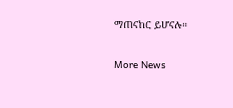ማጠናከር ይሆናሉ።

More News